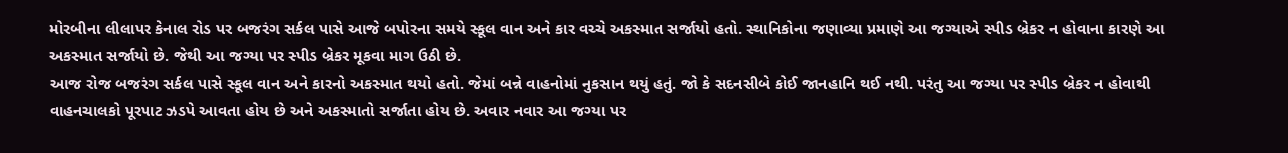મોરબીના લીલાપર કેનાલ રોડ પર બજરંગ સર્કલ પાસે આજે બપોરના સમયે સ્કૂલ વાન અને કાર વચ્ચે અકસ્માત સર્જાયો હતો. સ્થાનિકોના જણાવ્યા પ્રમાણે આ જગ્યાએ સ્પીડ બ્રેકર ન હોવાના કારણે આ અકસ્માત સર્જાયો છે. જેથી આ જગ્યા પર સ્પીડ બ્રેકર મૂકવા માગ ઉઠી છે.
આજ રોજ બજરંગ સર્કલ પાસે સ્કૂલ વાન અને કારનો અકસ્માત થયો હતો. જેમાં બન્ને વાહનોમાં નુકસાન થયું હતું. જો કે સદનસીબે કોઈ જાનહાનિ થઈ નથી. પરંતુ આ જગ્યા પર સ્પીડ બ્રેકર ન હોવાથી વાહનચાલકો પૂરપાટ ઝડપે આવતા હોય છે અને અકસ્માતો સર્જાતા હોય છે. અવાર નવાર આ જગ્યા પર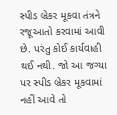સ્પીડ બ્રેકર મૂકવા તંત્રને રજૂઆતો કરવામાં આવી છે. પરંતુ કોઈ કાર્યવાહી થઈ નથી. જો આ જગ્યા પર સ્પીડ બ્રેકર મૂકવામાં નહીં આવે તો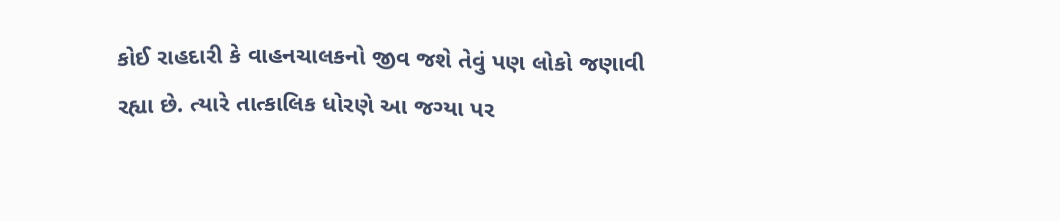કોઈ રાહદારી કે વાહનચાલકનો જીવ જશે તેવું પણ લોકો જણાવી રહ્યા છે. ત્યારે તાત્કાલિક ધોરણે આ જગ્યા પર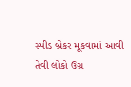સ્પીડ બ્રેકર મૂકવામાં આવી તેવી લોકો ઉગ્ર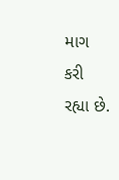માગ કરી રહ્યા છે.